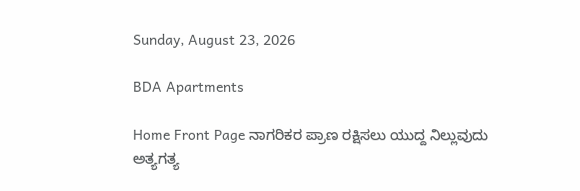Sunday, August 23, 2026

BDA Apartments

Home Front Page ನಾಗರಿಕರ ಪ್ರಾಣ ರಕ್ಷಿಸಲು ಯುದ್ದ ನಿಲ್ಲುವುದು ಅತ್ಯಗತ್ಯ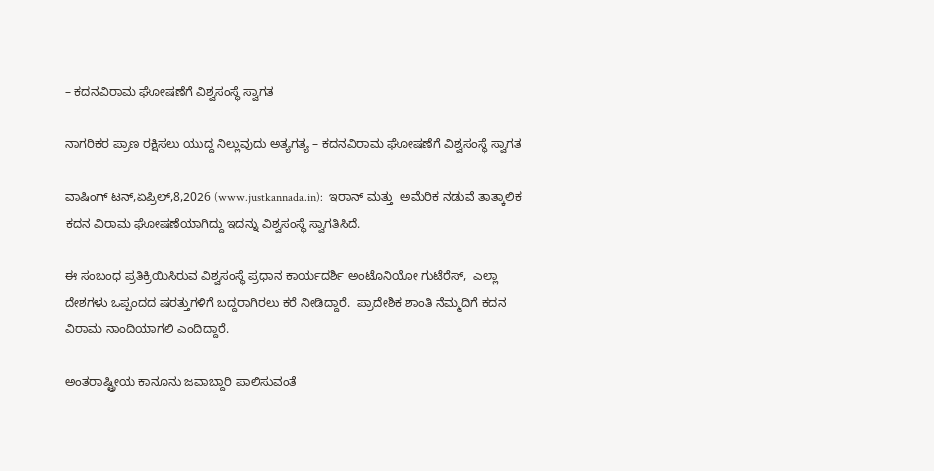– ಕದನವಿರಾಮ ಘೋಷಣೆಗೆ ವಿಶ್ವಸಂಸ್ಥೆ ಸ್ವಾಗತ

ನಾಗರಿಕರ ಪ್ರಾಣ ರಕ್ಷಿಸಲು ಯುದ್ದ ನಿಲ್ಲುವುದು ಅತ್ಯಗತ್ಯ – ಕದನವಿರಾಮ ಘೋಷಣೆಗೆ ವಿಶ್ವಸಂಸ್ಥೆ ಸ್ವಾಗತ

ವಾಷಿಂಗ್‍ ಟನ್,ಏಪ್ರಿಲ್,8,2026 (www.justkannada.in):  ಇರಾನ್ ಮತ್ತು  ಅಮೆರಿಕ ನಡುವೆ ತಾತ್ಕಾಲಿಕ ಕದನ ವಿರಾಮ ಘೋಷಣೆಯಾಗಿದ್ದು ಇದನ್ನು ವಿಶ್ವಸಂಸ್ಥೆ ಸ್ವಾಗತಿಸಿದೆ.

ಈ ಸಂಬಂಧ ಪ್ರತಿಕ್ರಿಯಿಸಿರುವ ವಿಶ್ವಸಂಸ್ಥೆ ಪ್ರಧಾನ ಕಾರ್ಯದರ್ಶಿ ಅಂಟೊನಿಯೋ ಗುಟೆರೆಸ್,  ಎಲ್ಲಾ ದೇಶಗಳು ಒಪ್ಪಂದದ ಷರತ್ತುಗಳಿಗೆ ಬದ್ದರಾಗಿರಲು ಕರೆ ನೀಡಿದ್ದಾರೆ.  ಪ್ರಾದೇಶಿಕ ಶಾಂತಿ ನೆಮ್ಮದಿಗೆ ಕದನ ವಿರಾಮ ನಾಂದಿಯಾಗಲಿ ಎಂದಿದ್ದಾರೆ.

ಅಂತರಾಷ್ಟ್ರೀಯ ಕಾನೂನು ಜವಾಬ್ದಾರಿ ಪಾಲಿಸುವಂತೆ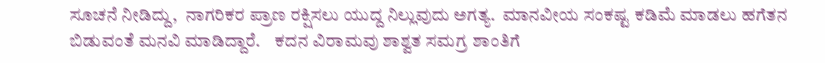ಸೂಚನೆ ನೀಡಿದ್ದು,  ನಾಗರಿಕರ ಪ್ರಾಣ ರಕ್ಷಿಸಲು ಯುದ್ದ ನಿಲ್ಲುವುದು ಅಗತ್ಯ.  ಮಾನವೀಯ ಸಂಕಷ್ಟ ಕಡಿಮೆ ಮಾಡಲು ಹಗೆತನ ಬಿಡುವಂತೆ ಮನವಿ ಮಾಡಿದ್ದಾರೆ.    ಕದನ ವಿರಾಮವು ಶಾಶ್ವತ ಸಮಗ್ರ ಶಾಂತಿಗೆ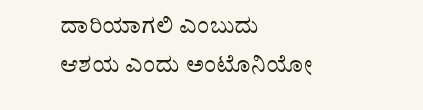ದಾರಿಯಾಗಲಿ ಎಂಬುದು ಆಶಯ ಎಂದು ಅಂಟೊನಿಯೋ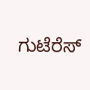ಗುಟೆರೆಸ್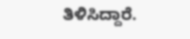ತಿಳಿಸಿದ್ದಾರೆ.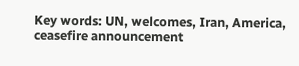Key words: UN, welcomes, Iran, America, ceasefire announcement